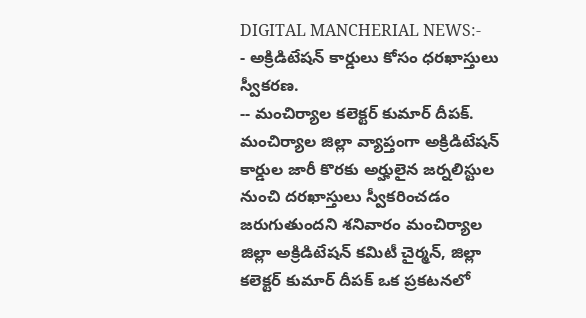DIGITAL MANCHERIAL NEWS:-
- అక్రిడిటేషన్ కార్డులు కోసం ధరఖాస్తులు స్వీకరణ.
-- మంచిర్యాల కలెక్టర్ కుమార్ దీపక్.
మంచిర్యాల జిల్లా వ్యాప్తంగా అక్రిడిటేషన్ కార్డుల జారీ కొరకు అర్హులైన జర్నలిస్టుల నుంచి దరఖాస్తులు స్వీకరించడం జరుగుతుందని శనివారం మంచిర్యాల జిల్లా అక్రిడిటేషన్ కమిటీ చైర్మన్, జిల్లా కలెక్టర్ కుమార్ దీపక్ ఒక ప్రకటనలో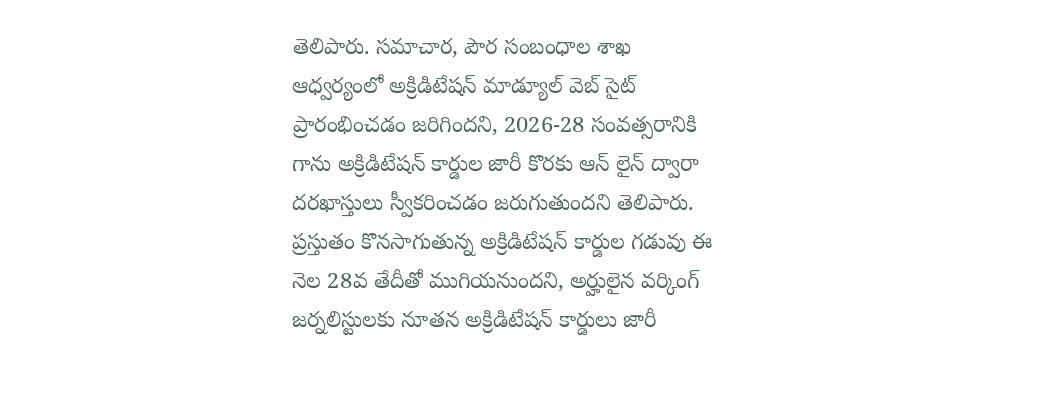తెలిపారు. సమాచార, పౌర సంబంధాల శాఖ ఆధ్వర్యంలో అక్రిడిటేషన్ మాడ్యూల్ వెబ్ సైట్ ప్రారంభించడం జరిగిందని, 2026-28 సంవత్సరానికి గాను అక్రిడిటేషన్ కార్డుల జారీ కొరకు ఆన్ లైన్ ద్వారా దరఖాస్తులు స్వీకరించడం జరుగుతుందని తెలిపారు. ప్రస్తుతం కొనసాగుతున్న అక్రిడిటేషన్ కార్డుల గడువు ఈ నెల 28వ తేదీతో ముగియనుందని, అర్హులైన వర్కింగ్ జర్నలిస్టులకు నూతన అక్రిడిటేషన్ కార్డులు జారీ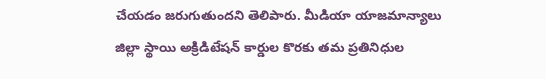చేయడం జరుగుతుందని తెలిపారు. మీడియా యాజమాన్యాలు జిల్లా స్థాయి అక్రిడిటేషన్ కార్డుల కొరకు తమ ప్రతినిధుల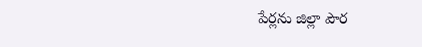పేర్లను జిల్లా పౌర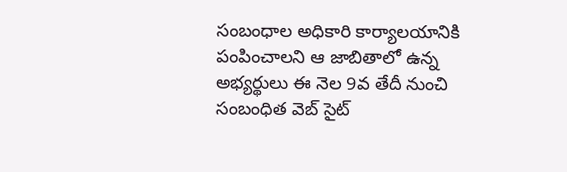సంబంధాల అధికారి కార్యాలయానికి పంపించాలని ఆ జాబితాలో ఉన్న అభ్యర్థులు ఈ నెల 9వ తేదీ నుంచి సంబంధిత వెబ్ సైట్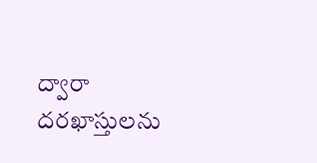ద్వారా దరఖాస్తులను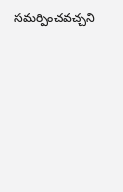సమర్పించవచ్చని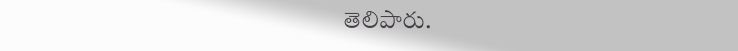తెలిపారు.